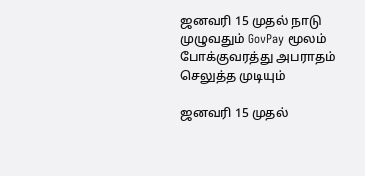ஜனவரி 15 முதல் நாடு முழுவதும் GovPay மூலம் போக்குவரத்து அபராதம் செலுத்த முடியும்

ஜனவரி 15 முதல்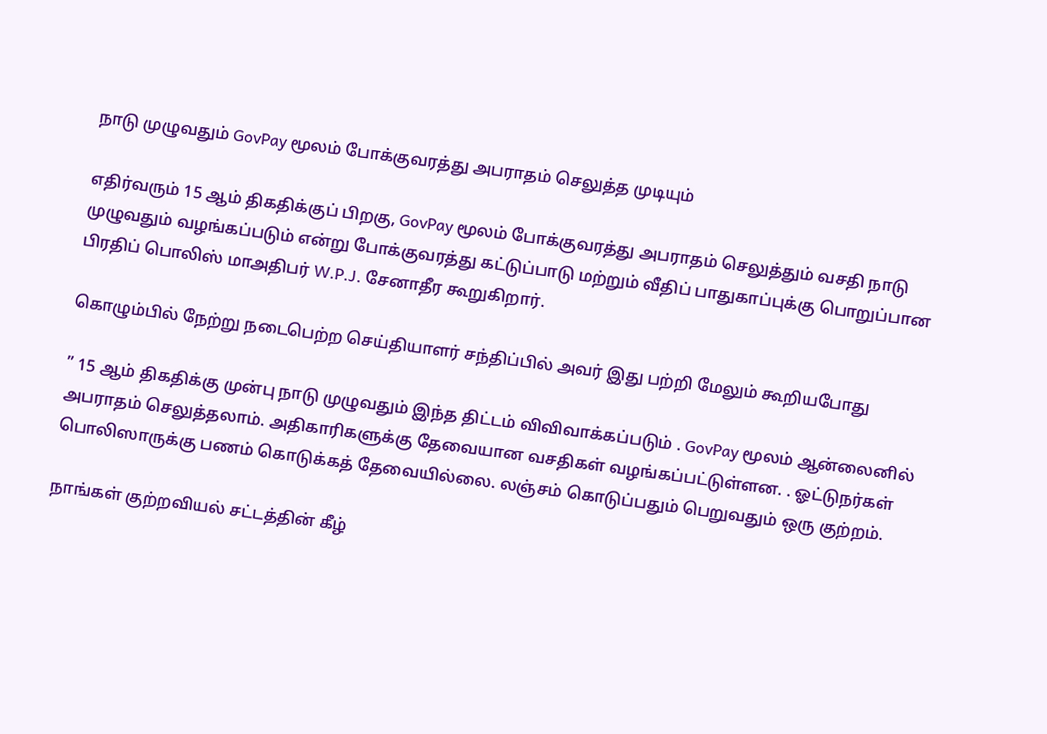நாடு முழுவதும் GovPay மூலம் போக்குவரத்து அபராதம் செலுத்த முடியும்

எதிர்வரும் 15 ஆம் திகதிக்குப் பிறகு, GovPay மூலம் போக்குவரத்து அபராதம் செலுத்தும் வசதி நாடு முழுவதும் வழங்கப்படும் என்று போக்குவரத்து கட்டுப்பாடு மற்றும் வீதிப் பாதுகாப்புக்கு பொறுப்பான பிரதிப் பொலிஸ் மாஅதிபர் W.P.J. சேனாதீர கூறுகிறார்.

கொழும்பில் நேற்று நடைபெற்ற செய்தியாளர் சந்திப்பில் அவர் இது பற்றி மேலும் கூறியபோது

” 15 ஆம் திகதிக்கு முன்பு நாடு முழுவதும் இந்த திட்டம் விவிவாக்கப்படும் . GovPay மூலம் ஆன்லைனில் அபராதம் செலுத்தலாம். அதிகாரிகளுக்கு தேவையான வசதிகள் வழங்கப்பட்டுள்ளன. . ஓட்டுநர்கள் பொலிஸாருக்கு பணம் கொடுக்கத் தேவையில்லை. லஞ்சம் கொடுப்பதும் பெறுவதும் ஒரு குற்றம்.

நாங்கள் குற்றவியல் சட்டத்தின் கீழ்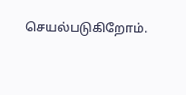செயல்படுகிறோம்.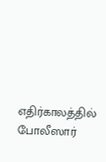எதிர்காலத்தில் போலீஸார்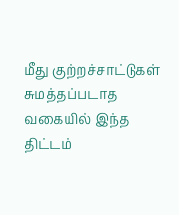மீது குற்றச்சாட்டுகள் சுமத்தப்படாத வகையில் இந்த திட்டம்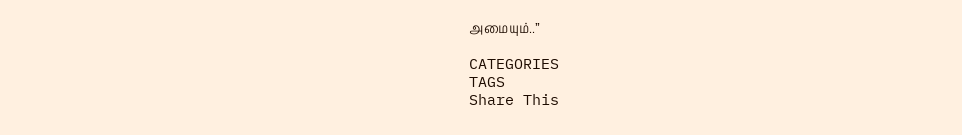அமையும்..”

CATEGORIES
TAGS
Share This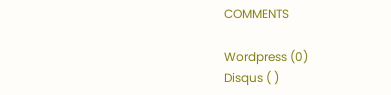COMMENTS

Wordpress (0)
Disqus ( )